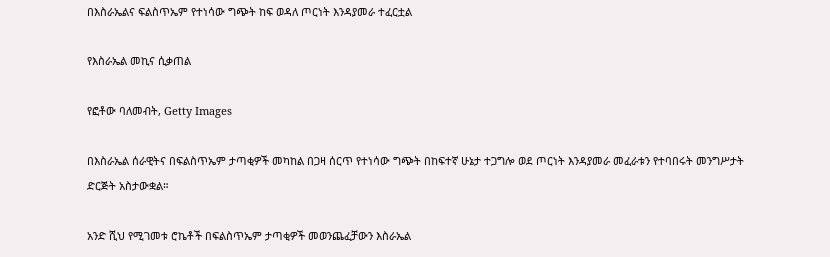በእስራኤልና ፍልስጥኤም የተነሳው ግጭት ከፍ ወዳለ ጦርነት እንዳያመራ ተፈርቷል

የእስራኤል መኪና ሲቃጠል

የፎቶው ባለመብት, Getty Images

በእስራኤል ሰራዊትና በፍልስጥኤም ታጣቂዎች መካከል በጋዛ ሰርጥ የተነሳው ግጭት በከፍተኛ ሁኔታ ተጋግሎ ወደ ጦርነት እንዳያመራ መፈራቱን የተባበሩት መንግሥታት ድርጅት አስታውቋል።

አንድ ሺህ የሚገመቱ ሮኬቶች በፍልስጥኤም ታጣቂዎች መወንጨፈቻውን እስራኤል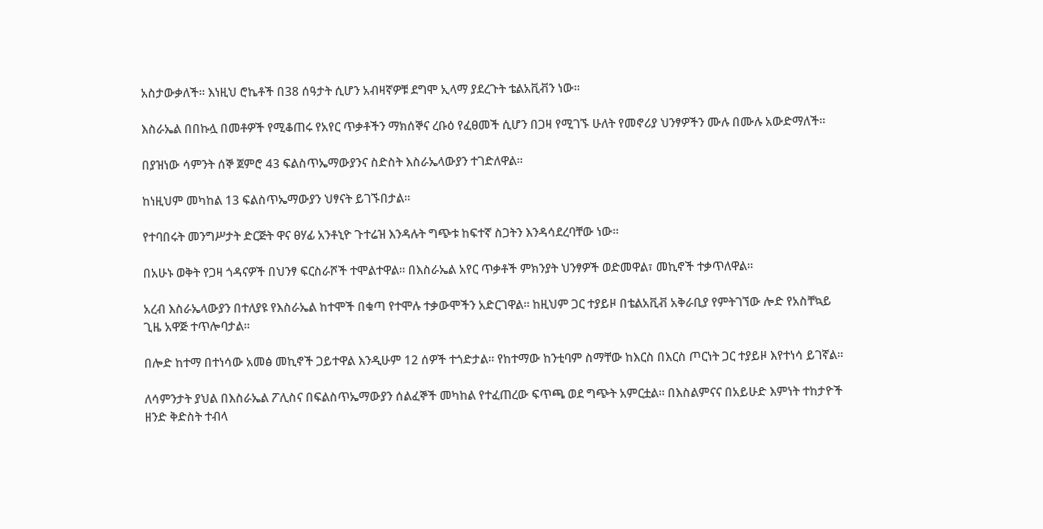አስታውቃለች። እነዚህ ሮኬቶች በ38 ሰዓታት ሲሆን አብዛኛዎቹ ደግሞ ኢላማ ያደረጉት ቴልአቪቭን ነው።

እስራኤል በበኩሏ በመቶዎች የሚቆጠሩ የአየር ጥቃቶችን ማክሰኞና ረቡዕ የፈፀመች ሲሆን በጋዛ የሚገኙ ሁለት የመኖሪያ ህንፃዎችን ሙሉ በሙሉ አውድማለች።

በያዝነው ሳምንት ሰኞ ጀምሮ 43 ፍልስጥኤማውያንና ስድስት እስራኤላውያን ተገድለዋል።

ከነዚህም መካከል 13 ፍልስጥኤማውያን ህፃናት ይገኙበታል።

የተባበሩት መንግሥታት ድርጅት ዋና ፀሃፊ አንቶኒዮ ጉተሬዝ እንዳሉት ግጭቱ ከፍተኛ ስጋትን እንዳሳደረባቸው ነው።

በአሁኑ ወቅት የጋዛ ጎዳናዎች በህንፃ ፍርስራሾች ተሞልተዋል። በእስራኤል አየር ጥቃቶች ምክንያት ህንፃዎች ወድመዋል፣ መኪኖች ተቃጥለዋል።

አረብ እስራኤላውያን በተለያዩ የእስራኤል ከተሞች በቁጣ የተሞሉ ተቃውሞችን አድርገዋል። ከዚህም ጋር ተያይዞ በቴልአቪቭ አቅራቢያ የምትገኘው ሎድ የአስቸኳይ ጊዜ አዋጅ ተጥሎባታል።

በሎድ ከተማ በተነሳው አመፅ መኪኖች ጋይተዋል እንዲሁም 12 ሰዎች ተጎድታል። የከተማው ከንቲባም ስማቸው ከእርስ በእርስ ጦርነት ጋር ተያይዞ እየተነሳ ይገኛል።

ለሳምንታት ያህል በእስራኤል ፖሊስና በፍልስጥኤማውያን ሰልፈኞች መካከል የተፈጠረው ፍጥጫ ወደ ግጭት አምርቷል። በእስልምናና በአይሁድ እምነት ተከታዮች ዘንድ ቅድስት ተብላ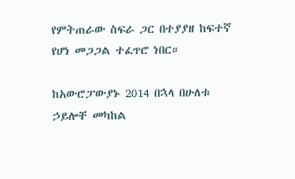የምትጠራው ስፍራ ጋር በተያያዘ ከፍተኛ የሆነ መጋጋል ተፈጥሮ ነበር።

ከአውሮፓውያኑ 2014 በኋላ በሁለቱ ኃይሎቸ መካከል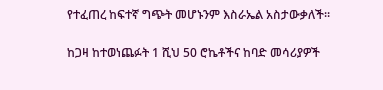የተፈጠረ ከፍተኛ ግጭት መሆኑንም እስራኤል አስታውቃለች።

ከጋዛ ከተወነጨፉት 1 ሺህ 50 ሮኬቶችና ከባድ መሳሪያዎች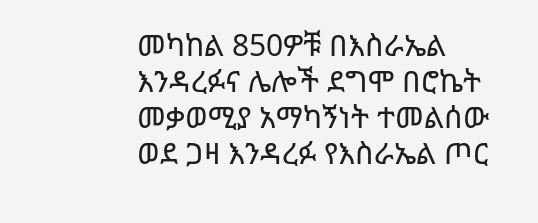መካከል 850ዎቹ በእስራኤል እንዳረፉና ሌሎች ደግሞ በሮኬት መቃወሚያ አማካኝነት ተመልሰው ወደ ጋዛ እንዳረፉ የእስራኤል ጦር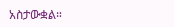አስታውቋል።